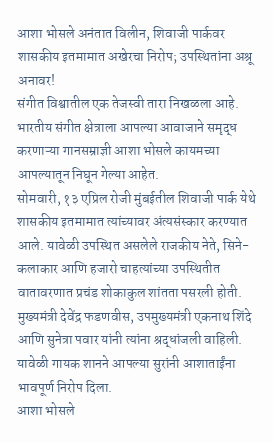आशा भोसले अनंतात विलीन, शिवाजी पार्कवर शासकीय इतमामात अखेरचा निरोप; उपस्थितांना अश्रू अनावर!
संगीत विश्वातील एक तेजस्वी तारा निखळला आहे. भारतीय संगीत क्षेत्राला आपल्या आवाजाने समृद्ध करणाऱ्या गानसम्राज्ञी आशा भोसले कायमच्या आपल्यातून निघून गेल्या आहेत.
सोमवारी, १३ एप्रिल रोजी मुंबईतील शिवाजी पार्क येथे शासकीय इतमामात त्यांच्यावर अंत्यसंस्कार करण्यात आले. यावेळी उपस्थित असलेले राजकीय नेते, सिने-कलाकार आणि हजारो चाहत्यांच्या उपस्थितीत वातावरणात प्रचंड शोकाकुल शांतता पसरली होती. मुख्यमंत्री देवेंद्र फडणवीस, उपमुख्यमंत्री एकनाथ शिंदे आणि सुनेत्रा पवार यांनी त्यांना श्रद्धांजली वाहिली. यावेळी गायक शानने आपल्या सुरांनी आशाताईंना भावपूर्ण निरोप दिला.
आशा भोसले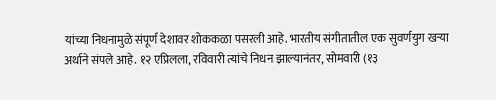यांच्या निधनामुळे संपूर्ण देशावर शोककळा पसरली आहे. भारतीय संगीतातील एक सुवर्णयुग खऱ्या अर्थाने संपले आहे. १२ एप्रिलला, रविवारी त्यांचे निधन झाल्यानंतर, सोमवारी (१३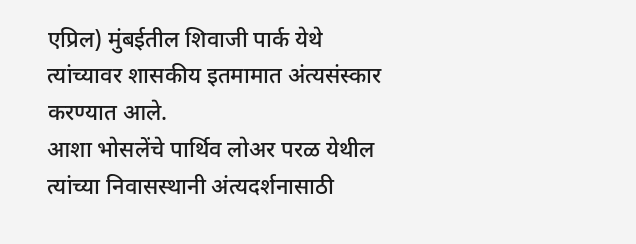एप्रिल) मुंबईतील शिवाजी पार्क येथे त्यांच्यावर शासकीय इतमामात अंत्यसंस्कार करण्यात आले.
आशा भोसलेंचे पार्थिव लोअर परळ येथील त्यांच्या निवासस्थानी अंत्यदर्शनासाठी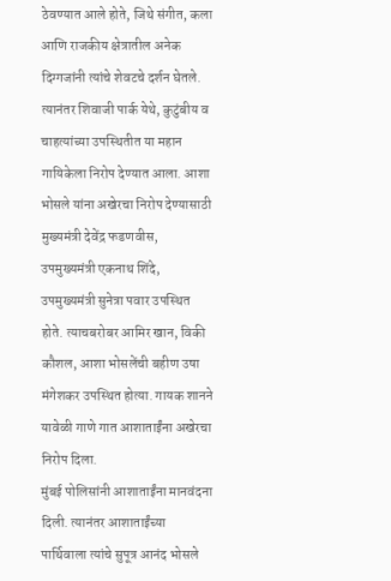ठेवण्यात आले होते, जिथे संगीत, कला आणि राजकीय क्षेत्रातील अनेक दिग्गजांनी त्यांचे शेवटचे दर्शन घेतले. त्यानंतर शिवाजी पार्क येथे, कुटुंबीय व चाहत्यांच्या उपस्थितीत या महान गायिकेला निरोप देण्यात आला. आशा भोसले यांना अखेरचा निरोप देण्यासाठी मुख्यमंत्री देवेंद्र फडणवीस, उपमुख्यमंत्री एकनाथ शिंदे, उपमुख्यमंत्री सुनेत्रा पवार उपस्थित होते. त्याचबरोबर आमिर खान, विकी कौशल, आशा भोसलेंची बहीण उषा मंगेशकर उपस्थित होत्या. गायक शानने यावेळी गाणे गात आशाताईंना अखेरचा निरोप दिला.
मुंबई पोलिसांनी आशाताईंना मानवंदना दिली. त्यानंतर आशाताईंच्या पार्थिवाला त्यांचे सुपूत्र आनंद भोसले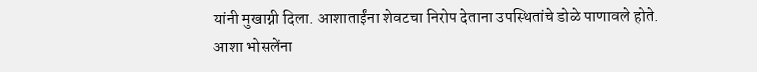यांनी मुखाग्नी दिला. आशाताईंना शेवटचा निरोप देताना उपस्थितांचे डोळे पाणावले होते.
आशा भोसलेंना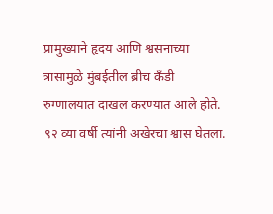प्रामुख्याने हृदय आणि श्वसनाच्या त्रासामुळे मुंबईतील ब्रीच कँडी रुग्णालयात दाखल करण्यात आले होते. ९२ व्या वर्षी त्यांनी अखेरचा श्वास घेतला.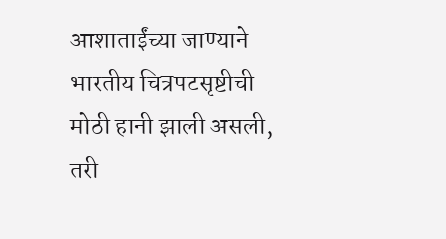आशाताईंच्या जाण्याने भारतीय चित्रपटसृष्टीची मोठी हानी झाली असली, तरी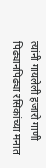त्यांनी गायलेली हजारो गाणी पिढ्यानपिढ्या रसिकांच्या मनात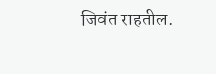जिवंत राहतील.